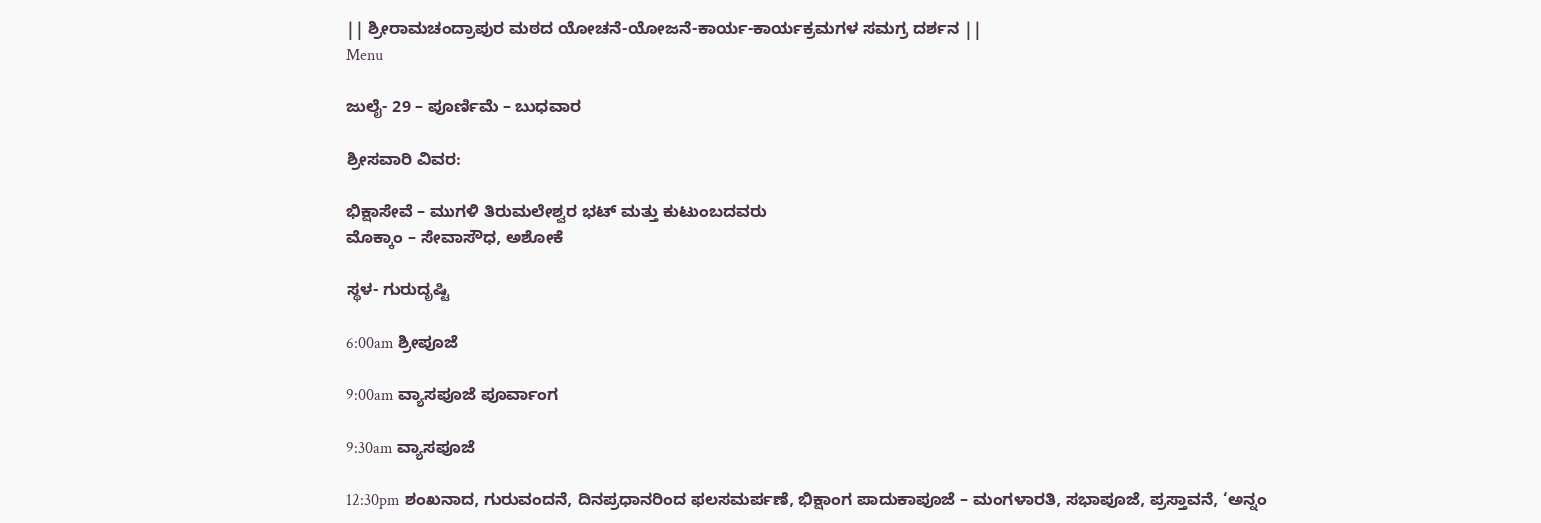|| ಶ್ರೀರಾಮಚಂದ್ರಾಪುರ ಮಠದ ಯೋಚನೆ-ಯೋಜನೆ-ಕಾರ್ಯ-ಕಾರ್ಯಕ್ರಮಗಳ ಸಮಗ್ರ ದರ್ಶನ ||
Menu

ಜುಲೈ- 29 – ಪೂರ್ಣಿಮೆ – ಬುಧವಾರ

ಶ್ರೀಸವಾರಿ ವಿವರ:

ಭಿಕ್ಷಾಸೇವೆ – ಮುಗಳಿ ತಿರುಮಲೇಶ್ವರ ಭಟ್ ಮತ್ತು ಕುಟುಂಬದವರು
ಮೊಕ್ಕಾಂ – ಸೇವಾಸೌಧ, ಅಶೋಕೆ

ಸ್ಥಳ- ಗುರುದೃಷ್ಟಿ

6:00am ಶ್ರೀಪೂಜೆ

9:00am ವ್ಯಾಸಪೂಜೆ ಪೂರ್ವಾಂಗ

9:30am ವ್ಯಾಸಪೂಜೆ

12:30pm ಶಂಖನಾದ, ಗುರುವಂದನೆ, ದಿನಪ್ರಧಾನರಿಂದ ಫಲಸಮರ್ಪಣೆ, ಭಿಕ್ಷಾಂಗ ಪಾದುಕಾಪೂಜೆ – ಮಂಗಳಾರತಿ, ಸಭಾಪೂಜೆ, ಪ್ರಸ್ತಾವನೆ, ‘ಅನ್ನಂ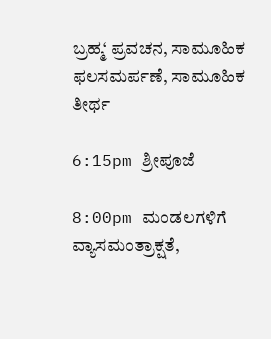ಬ್ರಹ್ಮ‘ ಪ್ರವಚನ, ಸಾಮೂಹಿಕ ಫಲಸಮರ್ಪಣೆ, ಸಾಮೂಹಿಕ ತೀರ್ಥ

6:15pm ಶ್ರೀಪೂಜೆ

8:00pm ಮಂಡಲಗಳಿಗೆ ವ್ಯಾಸಮಂತ್ರಾಕ್ಷತೆ,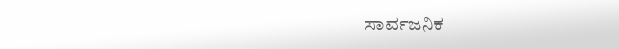ಸಾರ್ವಜನಿಕ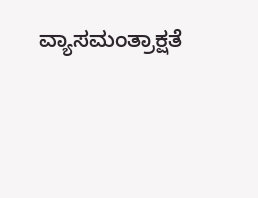ವ್ಯಾಸಮಂತ್ರಾಕ್ಷತೆ